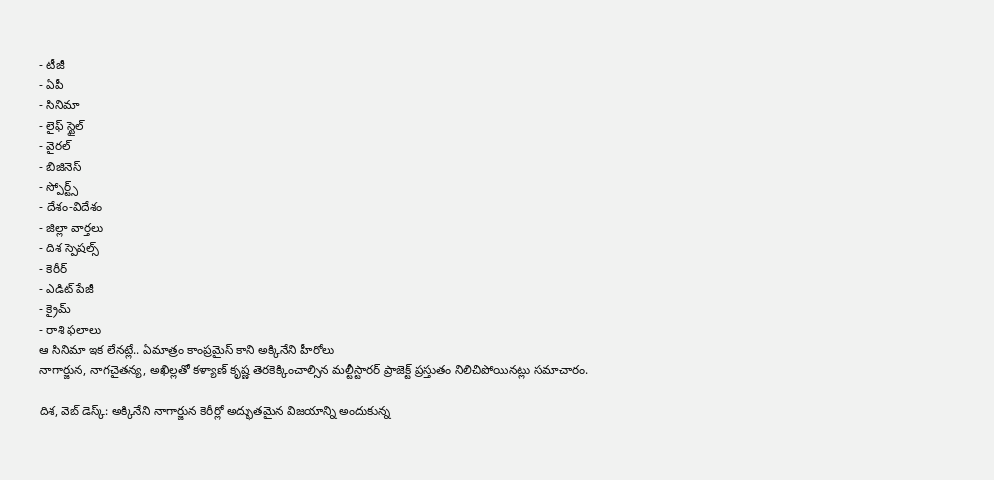- టీజీ
- ఏపీ
- సినిమా
- లైఫ్ స్టైల్
- వైరల్
- బిజినెస్
- స్పోర్ట్స్
- దేశం-విదేశం
- జిల్లా వార్తలు
- దిశ స్పెషల్స్
- కెరీర్
- ఎడిట్ పేజీ
- క్రైమ్
- రాశి ఫలాలు
ఆ సినిమా ఇక లేనట్లే.. ఏమాత్రం కాంప్రమైస్ కాని అక్కినేని హీరోలు
నాగార్జున, నాగచైతన్య, అఖిల్లతో కళ్యాణ్ కృష్ణ తెరకెక్కించాల్సిన మల్టీస్టారర్ ప్రాజెక్ట్ ప్రస్తుతం నిలిచిపోయినట్లు సమాచారం.

దిశ, వెబ్ డెస్క్: అక్కినేని నాగార్జున కెరీర్లో అద్భుతమైన విజయాన్ని అందుకున్న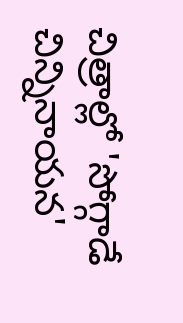చిత్రాల్లో 'సోగ్గాడే చిన్నినాయన'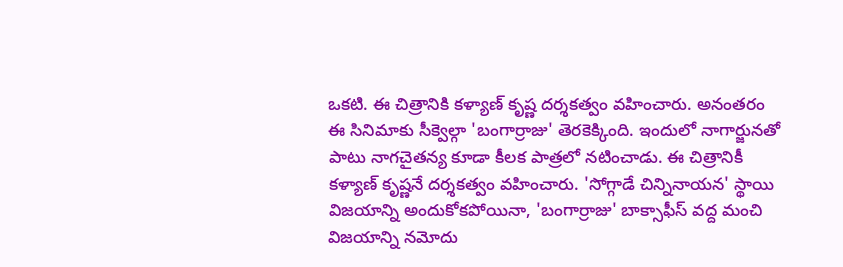ఒకటి. ఈ చిత్రానికి కళ్యాణ్ కృష్ణ దర్శకత్వం వహించారు. అనంతరం ఈ సినిమాకు సీక్వెల్గా 'బంగార్రాజు' తెరకెక్కింది. ఇందులో నాగార్జునతో పాటు నాగచైతన్య కూడా కీలక పాత్రలో నటించాడు. ఈ చిత్రానికీ కళ్యాణ్ కృష్ణనే దర్శకత్వం వహించారు. 'సోగ్గాడే చిన్నినాయన' స్థాయి విజయాన్ని అందుకోకపోయినా, 'బంగార్రాజు' బాక్సాఫీస్ వద్ద మంచి విజయాన్ని నమోదు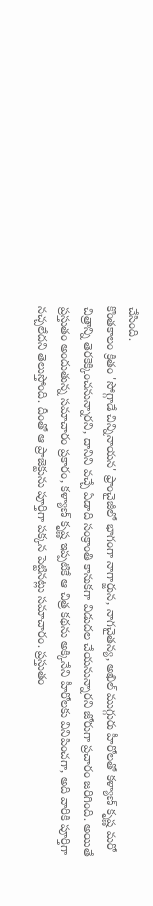చేసింది.
కొంతకాలం క్రితం 'సోగ్గాడే చిన్నినాయన' ఫ్రాంచైజీలో భాగంగా నాగార్జున, నాగచైతన్య, అఖిల్ ముగ్గురు హీరోలతో కళ్యాణ్ కృష్ణ మరో చిత్రాన్ని తెరకెక్కించనున్నారని, దానిని వచ్చే ఏడాది సంక్రాంతి కానుకగా విడుదల చేయనున్నారని జోరుగా ప్రచారం జరిగింది. అయితే ప్రస్తుతం అందుతున్న సమాచారం ప్రకారం, కళ్యాణ్ కృష్ణ ఇప్పటికే ఆ చిత్ర కథను అక్కినేని హీరోలకు వినిపించగా, అది వారికి పూర్తిగా నచ్చలేదని తెలుస్తోంది. దీంతో ఆ ప్రాజెక్టును పూర్తిగా పక్కన పెట్టినట్లు సమాచారం. ప్రస్తుతం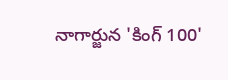నాగార్జున 'కింగ్ 100'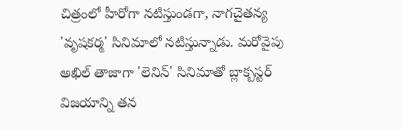చిత్రంలో హీరోగా నటిస్తుండగా, నాగచైతన్య 'వృషకర్మ' సినిమాలో నటిస్తున్నాడు. మరోవైపు అఖిల్ తాజాగా 'లెనిన్' సినిమాతో బ్లాక్బస్టర్ విజయాన్ని తన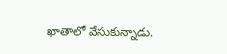ఖాతాలో వేసుకున్నాడు.